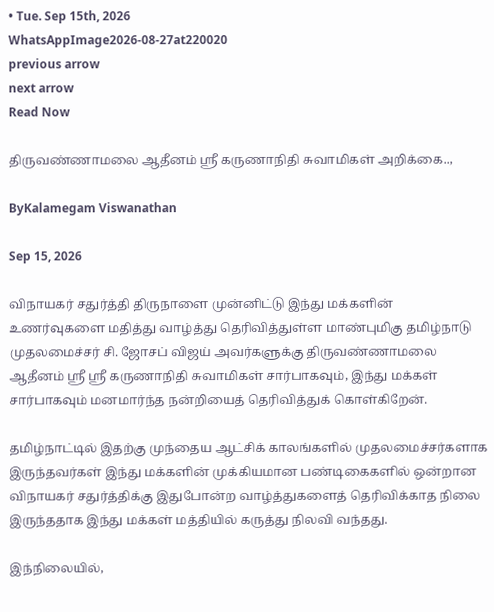• Tue. Sep 15th, 2026
WhatsAppImage2026-08-27at220020
previous arrow
next arrow
Read Now

திருவண்ணாமலை ஆதீனம் ஸ்ரீ கருணாநிதி சுவாமிகள் அறிக்கை..,

ByKalamegam Viswanathan

Sep 15, 2026

விநாயகர் சதுர்த்தி திருநாளை முன்னிட்டு இந்து மக்களின் உணர்வுகளை மதித்து வாழ்த்து தெரிவித்துள்ள மாண்புமிகு தமிழ்நாடு முதலமைச்சர் சி. ஜோசப் விஜய் அவர்களுக்கு திருவண்ணாமலை ஆதீனம் ஸ்ரீ ஸ்ரீ கருணாநிதி சுவாமிகள் சார்பாகவும், இந்து மக்கள் சார்பாகவும் மனமார்ந்த நன்றியைத் தெரிவித்துக் கொள்கிறேன்.

தமிழ்நாட்டில் இதற்கு முந்தைய ஆட்சிக் காலங்களில் முதலமைச்சர்களாக இருந்தவர்கள் இந்து மக்களின் முக்கியமான பண்டிகைகளில் ஒன்றான விநாயகர் சதுர்த்திக்கு இதுபோன்ற வாழ்த்துகளைத் தெரிவிக்காத நிலை இருந்ததாக இந்து மக்கள் மத்தியில் கருத்து நிலவி வந்தது.

இந்நிலையில்,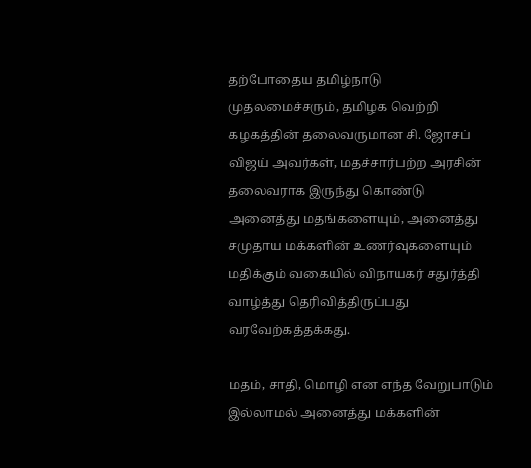தற்போதைய தமிழ்நாடு முதலமைச்சரும், தமிழக வெற்றி கழகத்தின் தலைவருமான சி. ஜோசப் விஜய் அவர்கள், மதச்சார்பற்ற அரசின் தலைவராக இருந்து கொண்டு அனைத்து மதங்களையும், அனைத்து சமுதாய மக்களின் உணர்வுகளையும் மதிக்கும் வகையில் விநாயகர் சதுர்த்தி வாழ்த்து தெரிவித்திருப்பது வரவேற்கத்தக்கது.

மதம், சாதி, மொழி என எந்த வேறுபாடும் இல்லாமல் அனைத்து மக்களின்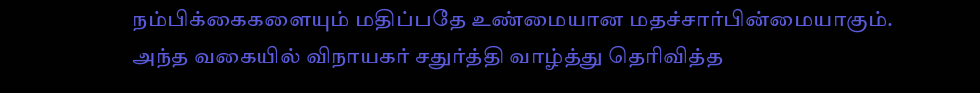நம்பிக்கைகளையும் மதிப்பதே உண்மையான மதச்சார்பின்மையாகும். அந்த வகையில் விநாயகர் சதுர்த்தி வாழ்த்து தெரிவித்த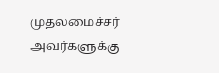முதலமைச்சர் அவர்களுக்கு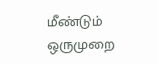மீண்டும் ஒருமுறை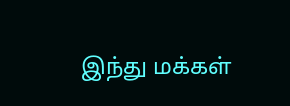இந்து மக்கள்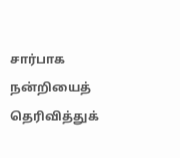சார்பாக நன்றியைத் தெரிவித்துக்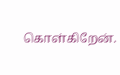கொள்கிறேன்.